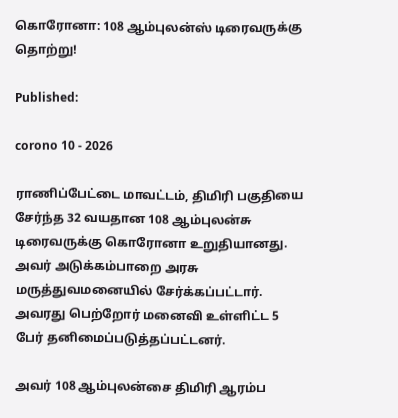கொரோனா: 108 ஆம்புலன்ஸ் டிரைவருக்கு தொற்று!

Published:

corono 10 - 2026

ராணிப்பேட்டை மாவட்டம், திமிரி பகுதியை சேர்ந்த 32 வயதான 108 ஆம்புலன்சு டிரைவருக்கு கொரோனா உறுதியானது. அவர் அடுக்கம்பாறை அரசு மருத்துவமனையில் சேர்க்கப்பட்டார். அவரது பெற்றோர் மனைவி உள்ளிட்ட 5 பேர் தனிமைப்படுத்தப்பட்டனர்.

அவர் 108 ஆம்புலன்சை திமிரி ஆரம்ப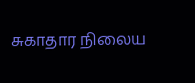சுகாதார நிலைய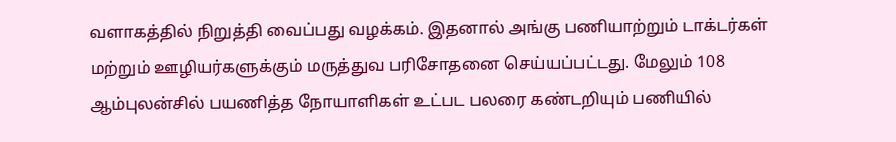வளாகத்தில் நிறுத்தி வைப்பது வழக்கம். இதனால் அங்கு பணியாற்றும் டாக்டர்கள் மற்றும் ஊழியர்களுக்கும் மருத்துவ பரிசோதனை செய்யப்பட்டது. மேலும் 108 ஆம்புலன்சில் பயணித்த நோயாளிகள் உட்பட பலரை கண்டறியும் பணியில்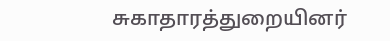சுகாதாரத்துறையினர்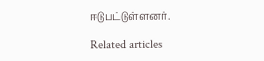ஈடுபட்டுள்ளனர்.

Related articles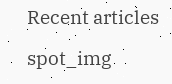Recent articles

spot_img